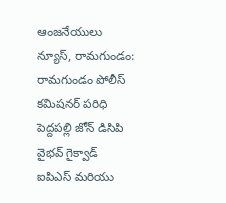ఆంజనేయులు న్యూస్, రామగుండం: రామగుండం పోలీస్ కమిషనర్ పరిధి పెద్దపల్లి జోన్ డిసిపి వైభవ్ గైక్వాడ్ ఐపిఎస్ మరియు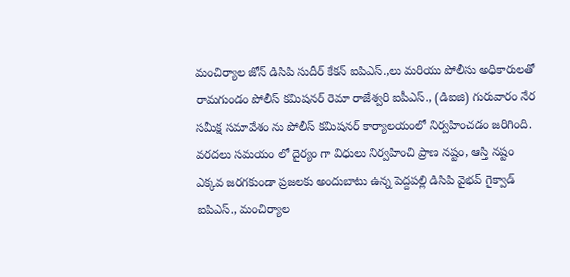మంచిర్యాల జోన్ డిసిపి సుదీర్ కేకన్ ఐపిఎస్.,లు మరియు పోలీసు అధికారులతో రామగుండం పోలీస్ కమిషనర్ రెమా రాజేశ్వరి ఐపీఎస్., (డిఐజి) గురువారం నేర సమీక్ష సమావేశం ను పోలీస్ కమిషనర్ కార్యాలయంలో నిర్వహించడం జరిగింది. వరదలు సమయం లో దైర్యం గా విధులు నిర్వహించి ప్రాణ నష్టం, ఆస్తి నష్టం ఎక్కవ జరగకుండా ప్రజలకు అందుబాటు ఉన్న పెద్దపల్లి డిసిపి వైభవ్ గైక్వాడ్ ఐపిఎస్., మంచిర్యాల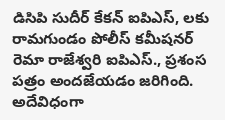డిసిపి సుదీర్ కేకన్ ఐపిఎస్, లకు రామగుండం పోలీస్ కమీషనర్ రెమా రాజేశ్వరి ఐపిఎస్., ప్రశంస పత్రం అందజేయడం జరిగింది. అదేవిధంగా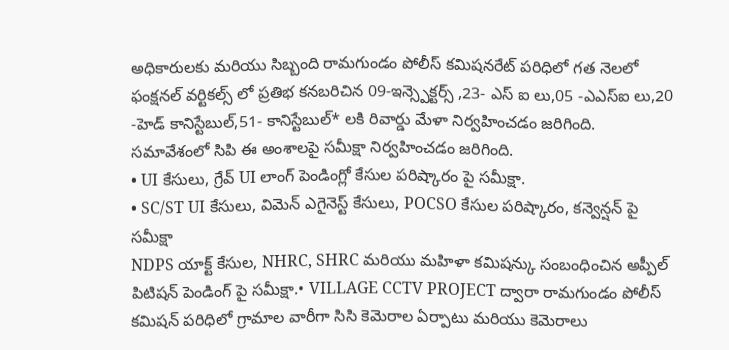అధికారులకు మరియు సిబ్బంది రామగుండం పోలీస్ కమిషనరేట్ పరిధిలో గత నెలలో ఫంక్షనల్ వర్టికల్స్ లో ప్రతిభ కనబరిచిన 09-ఇన్స్పెక్టర్స్ ,23- ఎస్ ఐ లు,05 -ఎఎస్ఐ లు,20 -హెడ్ కానిస్టేబుల్,51- కానిస్టేబుల్* లకి రివార్డు మేళా నిర్వహించడం జరిగింది.
సమావేశంలో సిపి ఈ అంశాలపై సమీక్షా నిర్వహించడం జరిగింది.
• UI కేసులు, గ్రేవ్ UI లాంగ్ పెండింగ్లో కేసుల పరిష్కారం పై సమీక్షా.
• SC/ST UI కేసులు, విమెన్ ఎగైనెస్ట్ కేసులు, POCSO కేసుల పరిష్కారం, కన్వెన్షన్ పై సమీక్షా
NDPS యాక్ట్ కేసుల, NHRC, SHRC మరియు మహిళా కమిషన్కు సంబంధించిన అప్పీల్ పిటిషన్ పెండింగ్ పై సమీక్షా.• VILLAGE CCTV PROJECT ద్వారా రామగుండం పోలీస్ కమిషన్ పరిధిలో గ్రామాల వారీగా సిసి కెమెరాల ఏర్పాటు మరియు కెమెరాలు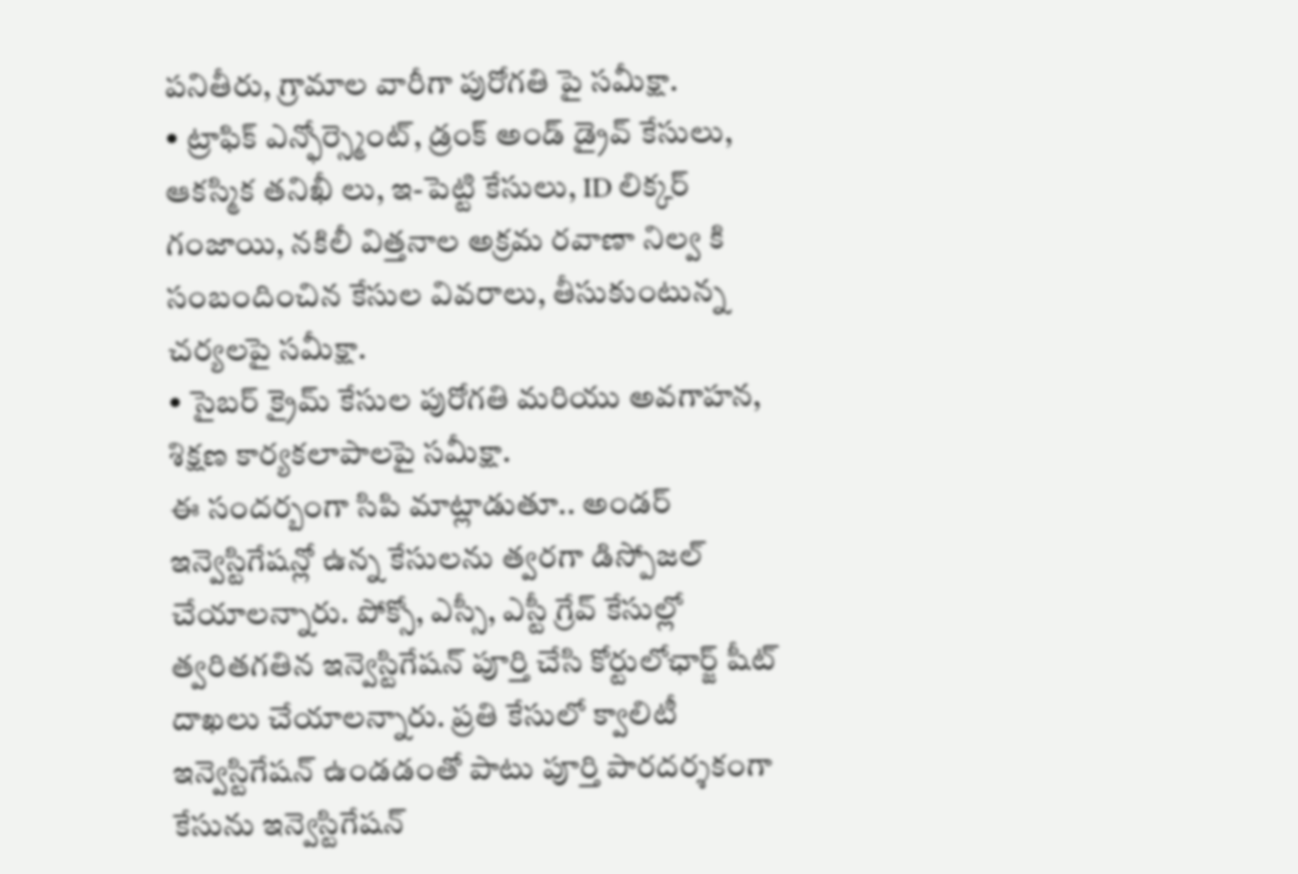పనితీరు, గ్రామాల వారీగా పురోగతి పై సమీక్షా.
• ట్రాఫిక్ ఎన్ఫోర్స్మెంట్, డ్రంక్ అండ్ డ్రైవ్ కేసులు, ఆకస్మిక తనిఖీ లు, ఇ-పెట్టి కేసులు, ID లిక్కర్ గంజాయి, నకిలీ విత్తనాల అక్రమ రవాణా నిల్వ కి సంబందించిన కేసుల వివరాలు, తీసుకుంటున్న చర్యలపై సమీక్షా.
• సైబర్ క్రైమ్ కేసుల పురోగతి మరియు అవగాహన, శిక్షణ కార్యకలాపాలపై సమీక్షా.
ఈ సందర్బంగా సిపి మాట్లాడుతూ.. అండర్ ఇన్వెస్టిగేషన్లో ఉన్న కేసులను త్వరగా డిస్పోజల్ చేయాలన్నారు. పోక్సో, ఎస్సీ, ఎస్టీ గ్రేవ్ కేసుల్లో త్వరితగతిన ఇన్వెస్టిగేషన్ పూర్తి చేసి కోర్టులోఛార్జ్ షీట్ దాఖలు చేయాలన్నారు. ప్రతి కేసులో క్వాలిటీ ఇన్వెస్టిగేషన్ ఉండడంతో పాటు పూర్తి పారదర్శకంగా కేసును ఇన్వెస్టిగేషన్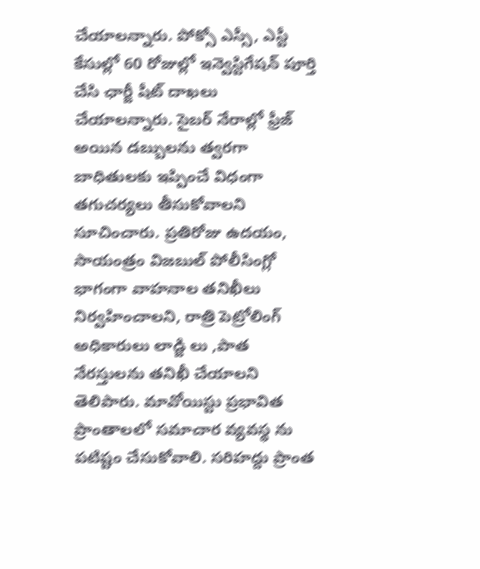చేయాలన్నారు. పోక్సో ఎస్సీ, ఎస్టీ కేసుల్లో 60 రోజుల్లో ఇన్వెస్టిగేషన్ పూర్తి చేసి ఛార్జీ షీట్ దాఖలు చేయాలన్నారు. సైబర్ నేరాల్లో ఫ్రీజ్ అయిన డబ్బులను త్వరగా బాధితులకు ఇప్పించే విధంగా తగుచర్యలు తీసుకోవాలని సూచించారు. ప్రతిరోజు ఉదయం, సాయంత్రం విజబుల్ పోలీసింగ్లో భాగంగా వాహనాల తనిఖీలు నిర్వహించాలని, రాత్రి పెట్రోలింగ్ అధికారులు లాడ్జి లు ,పాత నేరస్తులను తనిఖీ చేయాలని తెలిపారు. మావోయిస్టు ప్రభావిత ప్రాంతాలలో సమాచార వ్యవస్థ ను పటిష్టం చేసుకోవాలి. సరిహద్దు ప్రాంత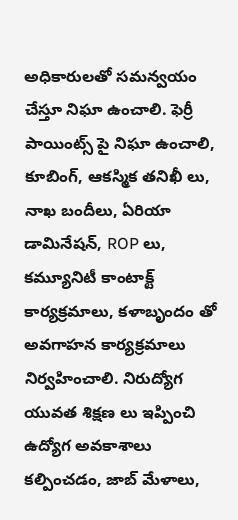అధికారులతో సమన్వయం చేస్తూ నిఘా ఉంచాలి. ఫెర్రీ పాయింట్స్ పై నిఘా ఉంచాలి, కూబింగ్, ఆకస్మిక తనిఖీ లు, నాఖ బందీలు, ఏరియా డామినేషన్, ROP లు, కమ్యూనిటీ కాంటాక్ట్ కార్యక్రమాలు, కళాబృందం తో అవగాహన కార్యక్రమాలు నిర్వహించాలి. నిరుద్యోగ యువత శిక్షణ లు ఇప్పించి ఉద్యోగ అవకాశాలు కల్పించడం, జాబ్ మేళాలు,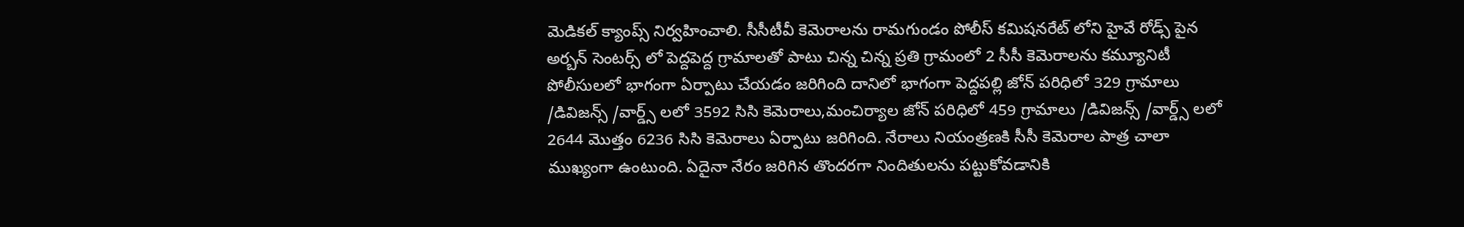మెడికల్ క్యాంప్స్ నిర్వహించాలి. సీసీటీవీ కెమెరాలను రామగుండం పోలీస్ కమిషనరేట్ లోని హైవే రోడ్స్ పైన అర్బన్ సెంటర్స్ లో పెద్దపెద్ద గ్రామాలతో పాటు చిన్న చిన్న ప్రతి గ్రామంలో 2 సీసీ కెమెరాలను కమ్యూనిటీ పోలీసులలో భాగంగా ఏర్పాటు చేయడం జరిగింది దానిలో భాగంగా పెద్దపల్లి జోన్ పరిధిలో 329 గ్రామాలు /డివిజన్స్ /వార్డ్స్ లలో 3592 సిసి కెమెరాలు,మంచిర్యాల జోన్ పరిధిలో 459 గ్రామాలు /డివిజన్స్ /వార్డ్స్ లలో 2644 మొత్తం 6236 సిసి కెమెరాలు ఏర్పాటు జరిగింది. నేరాలు నియంత్రణకి సీసీ కెమెరాల పాత్ర చాలా ముఖ్యంగా ఉంటుంది. ఏదైనా నేరం జరిగిన తొందరగా నిందితులను పట్టుకోవడానికి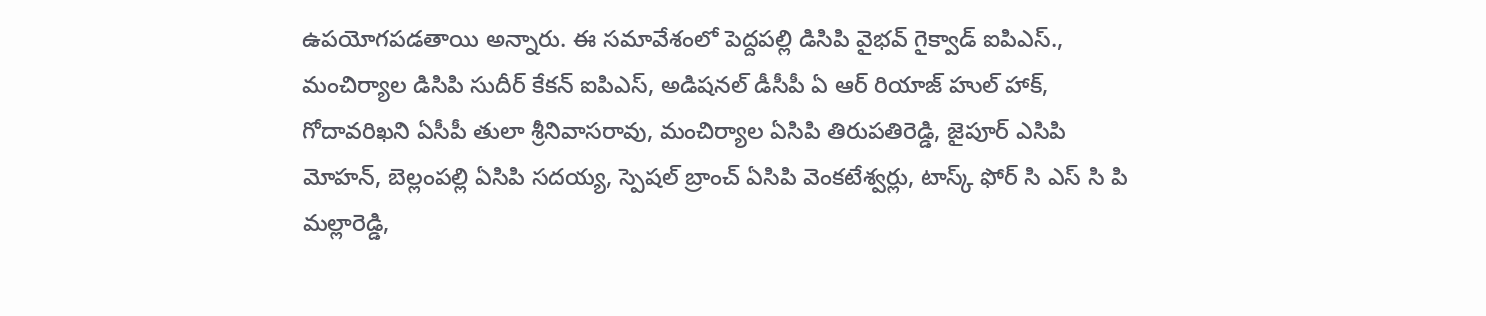ఉపయోగపడతాయి అన్నారు. ఈ సమావేశంలో పెద్దపల్లి డిసిపి వైభవ్ గైక్వాడ్ ఐపిఎస్., మంచిర్యాల డిసిపి సుదీర్ కేకన్ ఐపిఎస్, అడిషనల్ డీసీపీ ఏ ఆర్ రియాజ్ హుల్ హాక్, గోదావరిఖని ఏసీపీ తులా శ్రీనివాసరావు, మంచిర్యాల ఏసిపి తిరుపతిరెడ్డి, జైపూర్ ఎసిపి మోహన్, బెల్లంపల్లి ఏసిపి సదయ్య, స్పెషల్ బ్రాంచ్ ఏసిపి వెంకటేశ్వర్లు, టాస్క్ ఫోర్ సి ఎస్ సి పి మల్లారెడ్డి,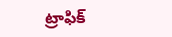ట్రాఫిక్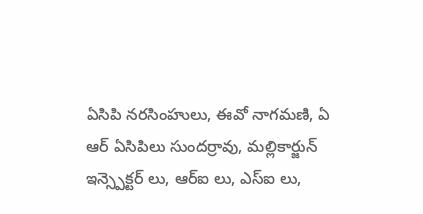ఏసిపి నరసింహులు, ఈవో నాగమణి, ఏ ఆర్ ఏసిపిలు సుందర్రావు, మల్లికార్జున్ ఇన్స్పెక్టర్ లు, ఆర్ఐ లు, ఎస్ఐ లు,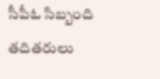సీపీఓ సిబ్బంది తదితరులు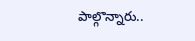పాల్గొన్నారు..